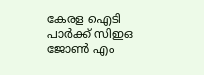കേരള ഐടി പാർക്ക് സിഇഒ ജോൺ എം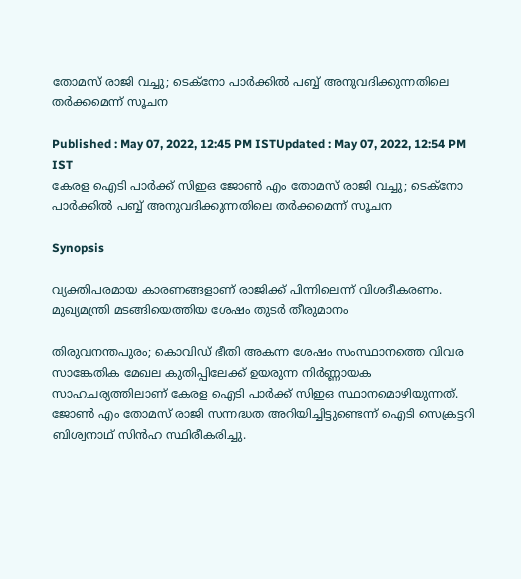തോമസ് രാജി വച്ചു; ടെക്നോ പാര്‍ക്കിൽ പബ്ബ് അനുവദിക്കുന്നതിലെ തര്‍ക്കമെന്ന് സൂചന

Published : May 07, 2022, 12:45 PM ISTUpdated : May 07, 2022, 12:54 PM IST
കേരള ഐടി പാർക്ക് സിഇഒ ജോൺ എം തോമസ് രാജി വച്ചു; ടെക്നോ പാര്‍ക്കിൽ പബ്ബ് അനുവദിക്കുന്നതിലെ തര്‍ക്കമെന്ന് സൂചന

Synopsis

വ്യക്തിപരമായ കാരണങ്ങളാണ് രാജിക്ക് പിന്നിലെന്ന് വിശദീകരണം. മുഖ്യമന്ത്രി മടങ്ങിയെത്തിയ ശേഷം തുടര്‍ തീരുമാനം

തിരുവനന്തപുരം; കൊവിഡ് ഭീതി അകന്ന ശേഷം സംസ്ഥാനത്തെ വിവര സാങ്കേതിക മേഖല കുതിപ്പിലേക്ക് ഉയരുന്ന നിര്‍ണ്ണായക സാഹചര്യത്തിലാണ് കേരള ഐടി പാര്‍ക്ക് സിഇഒ സ്ഥാനമൊഴിയുന്നത്. ജോൺ എം തോമസ് രാജി സന്നദ്ധത അറിയിച്ചിട്ടുണ്ടെന്ന് ഐടി സെക്രട്ടറി ബിശ്വനാഥ് സിൻഹ സ്ഥിരീകരിച്ചു.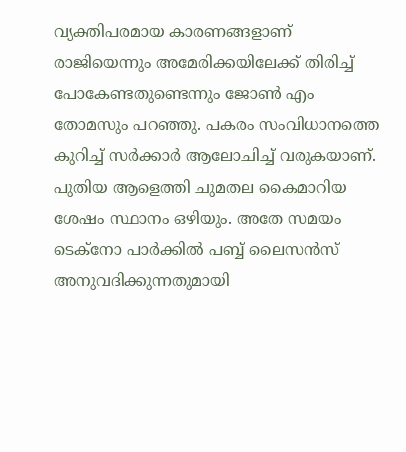വ്യക്തിപരമായ കാരണങ്ങളാണ് രാജിയെന്നും അമേരിക്കയിലേക്ക് തിരിച്ച് പോകേണ്ടതുണ്ടെന്നും ജോൺ എം തോമസും പറഞ്ഞു. പകരം സംവിധാനത്തെ കുറിച്ച് സര്‍ക്കാര്‍ ആലോചിച്ച് വരുകയാണ്. പുതിയ ആളെത്തി ചുമതല കൈമാറിയ ശേഷം സ്ഥാനം ഒഴിയും. അതേ സമയം ടെക്നോ പാര്‍ക്കിൽ പബ്ബ് ലൈസൻസ് അനുവദിക്കുന്നതുമായി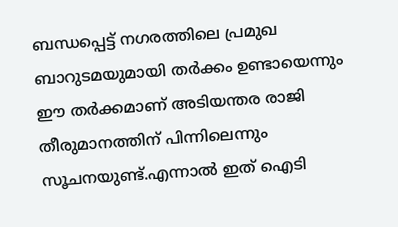ബന്ധപ്പെട്ട് നഗരത്തിലെ പ്രമുഖ ബാറുടമയുമായി തര്‍ക്കം ഉണ്ടായെന്നും ഈ തര്‍ക്കമാണ് അടിയന്തര രാജി തീരുമാനത്തിന് പിന്നിലെന്നും സൂചനയുണ്ട്.എന്നാൽ ഇത് ഐടി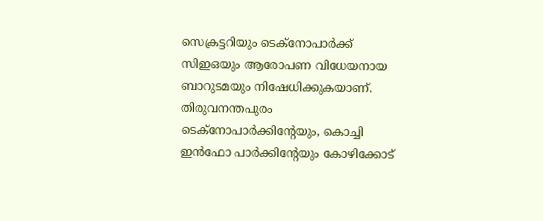സെക്രട്ടറിയും ടെക്നോപാര്‍ക്ക് സിഇഒയും ആരോപണ വിധേയനായ ബാറുടമയും നിഷേധിക്കുകയാണ്. തിരുവനന്തപുരം ടെക്നോപാര്‍ക്കിന്‍റേയും, കൊച്ചി ഇൻഫോ പാര്‍ക്കിന്‍റേയും കോഴിക്കോട്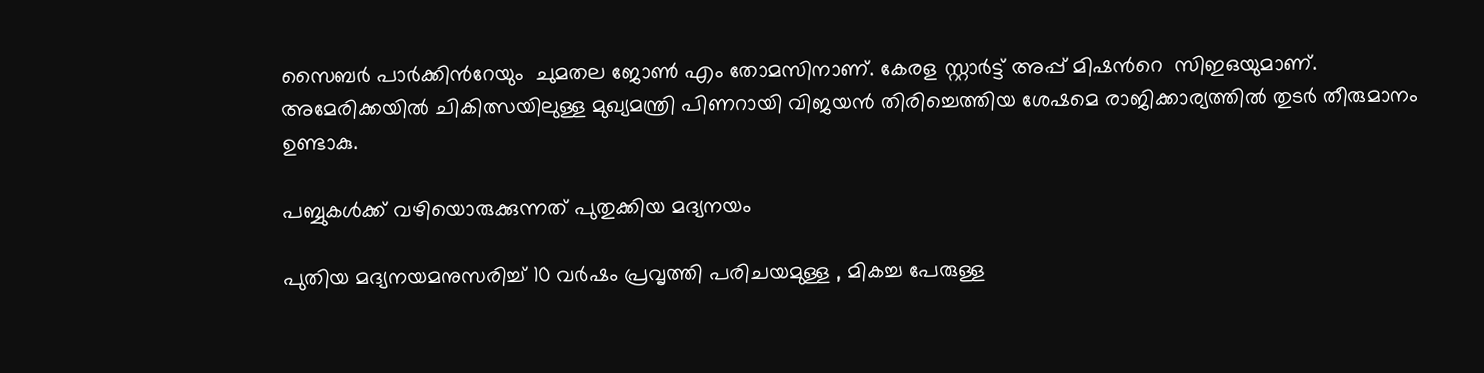സൈബര്‍ പാര്‍ക്കിന്‍റേയും  ചുമതല ജോൺ എം തോമസിനാണ്. കേരള സ്റ്റാര്‍ട്ട് അപ്പ് മിഷന്‍റെ  സിഇഒയുമാണ്. അമേരിക്കയിൽ ചികിത്സയിലുള്ള മുഖ്യമന്ത്രി പിണറായി വിജയൻ തിരിച്ചെത്തിയ ശേഷമെ രാജിക്കാര്യത്തിൽ തുടര്‍ തീരുമാനം ഉണ്ടാകു.

പബ്ബുകള്‍ക്ക് വഴിയൊരുക്കുന്നത് പുതുക്കിയ മദ്യനയം

പുതിയ മദ്യനയമനുസരിച്ച് 10 വർഷം പ്രവൃത്തി പരിചയമുള്ള , മികച്ച പേരുള്ള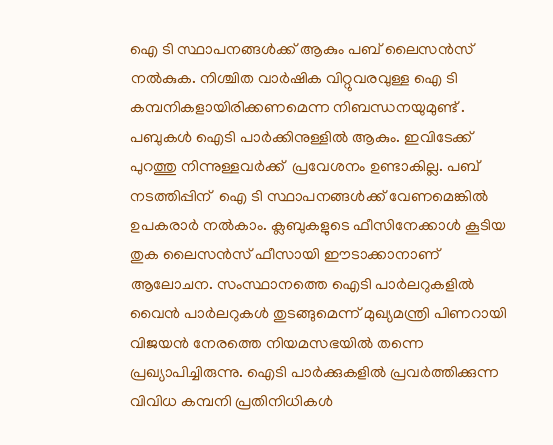ഐ ടി സ്ഥാപനങ്ങൾക്ക് ആകും പബ് ലൈസൻസ് നൽകുക. നിശ്ചിത വാർഷിക വിറ്റുവരവുള്ള ഐ ടി കമ്പനികളായിരിക്കണമെന്ന നിബന്ധനയുമുണ്ട് . പബുകൾ ഐടി പാർക്കിനുള്ളിൽ ആകും. ഇവിടേക്ക് പുറത്തു നിന്നുള്ളവർക്ക്  പ്രവേശനം ഉണ്ടാകില്ല. പബ് നടത്തിപ്പിന്  ഐ ടി സ്ഥാപനങ്ങൾക്ക് വേണമെങ്കിൽ ഉപകരാർ നൽകാം. ക്ലബുകളുടെ ഫീസിനേക്കാൾ കൂടിയ തുക ലൈസൻസ് ഫീസായി ഈടാക്കാനാണ് ആലോചന. സംസ്ഥാനത്തെ ഐടി പാർലറുകളിൽ വൈൻ പാർലറുകൾ തുടങ്ങുമെന്ന് മുഖ്യമന്ത്രി പിണറായി വിജയൻ നേരത്തെ നിയമസഭയിൽ തന്നെ പ്രഖ്യാപിച്ചിരുന്നു. ഐടി പാർക്കുകളിൽ പ്രവർത്തിക്കുന്ന വിവിധ കമ്പനി പ്രതിനിധികൾ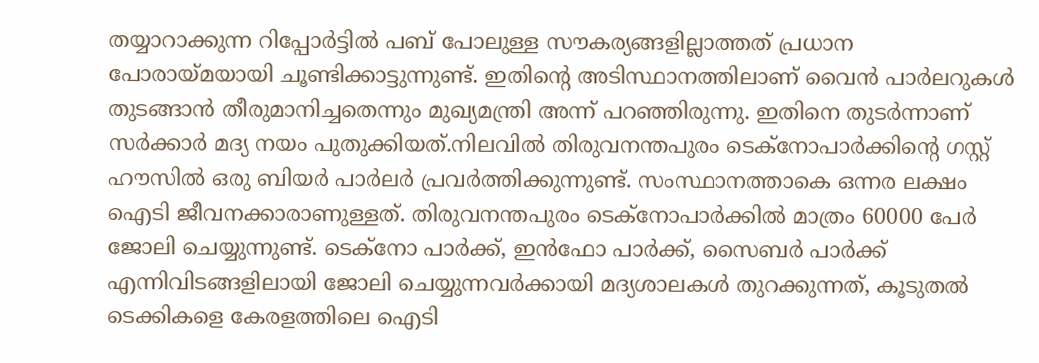തയ്യാറാക്കുന്ന റിപ്പോർട്ടിൽ പബ് പോലുള്ള സൗകര്യങ്ങളില്ലാത്തത് പ്രധാന പോരായ്മയായി ചൂണ്ടിക്കാട്ടുന്നുണ്ട്. ഇതിന്‍റെ അടിസ്ഥാനത്തിലാണ് വൈൻ പാർലറുകൾ തുടങ്ങാൻ തീരുമാനിച്ചതെന്നും മുഖ്യമന്ത്രി അന്ന് പറഞ്ഞിരുന്നു. ഇതിനെ തുടർന്നാണ് സർക്കാർ മദ്യ നയം പുതുക്കിയത്.നിലവിൽ തിരുവനന്തപുരം ടെക്നോപാർക്കിന്‍റെ ഗസ്റ്റ് ഹൗസിൽ ഒരു ബിയർ പാർലർ പ്രവർത്തിക്കുന്നുണ്ട്. സംസ്ഥാനത്താകെ ഒന്നര ലക്ഷം ഐടി ജീവനക്കാരാണുള്ളത്. തിരുവനന്തപുരം ടെക്നോപാർക്കിൽ മാത്രം 60000 പേർ ജോലി ചെയ്യുന്നുണ്ട്. ടെക്നോ പാർക്ക്, ഇൻഫോ പാർക്ക്, സൈബർ പാർക്ക് എന്നിവിടങ്ങളിലായി ജോലി ചെയ്യുന്നവർക്കായി മദ്യശാലകൾ തുറക്കുന്നത്, കൂടുതൽ ടെക്കികളെ കേരളത്തിലെ ഐടി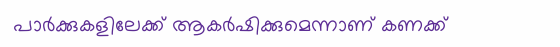പാർക്കുകളിലേക്ക് ആകർഷിക്കുമെന്നാണ് കണക്ക്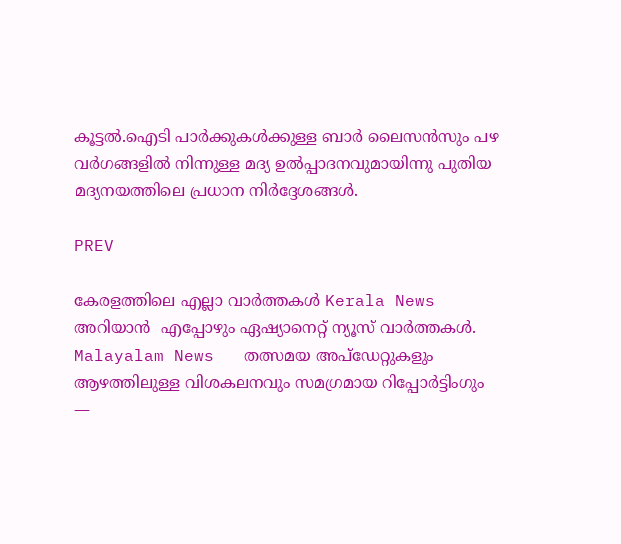കൂട്ടൽ.ഐടി പാർക്കുകള്‍ക്കുള്ള ബാർ ലൈസൻസും പഴ വർഗങ്ങളിൽ നിന്നുള്ള മദ്യ ഉൽപ്പാദനവുമായിന്നു പുതിയ മദ്യനയത്തിലെ പ്രധാന നിർദ്ദേശങ്ങള്‍.

PREV

കേരളത്തിലെ എല്ലാ വാർത്തകൾ Kerala News അറിയാൻ  എപ്പോഴും ഏഷ്യാനെറ്റ് ന്യൂസ് വാർത്തകൾ.  Malayalam News   തത്സമയ അപ്‌ഡേറ്റുകളും ആഴത്തിലുള്ള വിശകലനവും സമഗ്രമായ റിപ്പോർട്ടിംഗും —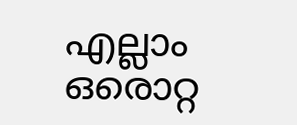എല്ലാം ഒരൊറ്റ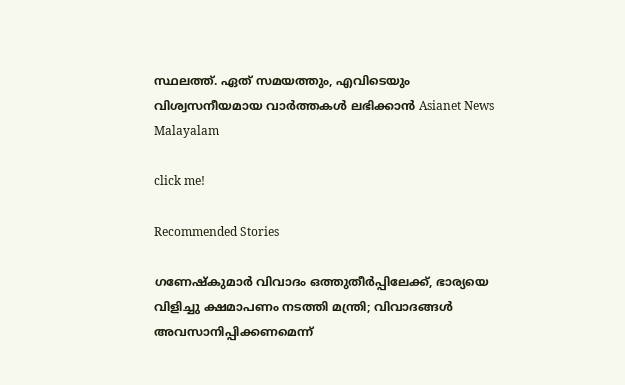സ്ഥലത്ത്. ഏത് സമയത്തും, എവിടെയും വിശ്വസനീയമായ വാർത്തകൾ ലഭിക്കാൻ Asianet News Malayalam

click me!

Recommended Stories

ഗണേഷ്കുമാർ വിവാദം ഒത്തുതീർപ്പിലേക്ക്, ഭാര്യയെ വിളിച്ചു ക്ഷമാപണം നടത്തി മന്ത്രി; വിവാദങ്ങൾ അവസാനിപ്പിക്കണമെന്ന്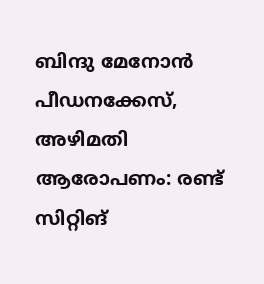ബിന്ദു മേനോൻ
പീഡനക്കേസ്, അഴിമതി ആരോപണം: രണ്ട് സിറ്റിങ്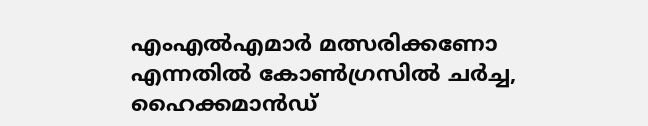എംഎൽഎമാര്‍ മത്സരിക്കണോ എന്നതിൽ കോൺഗ്രസിൽ ചർച്ച, ഹൈക്കമാൻഡ്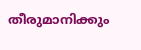തീരുമാനിക്കും